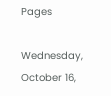Pages

Wednesday, October 16,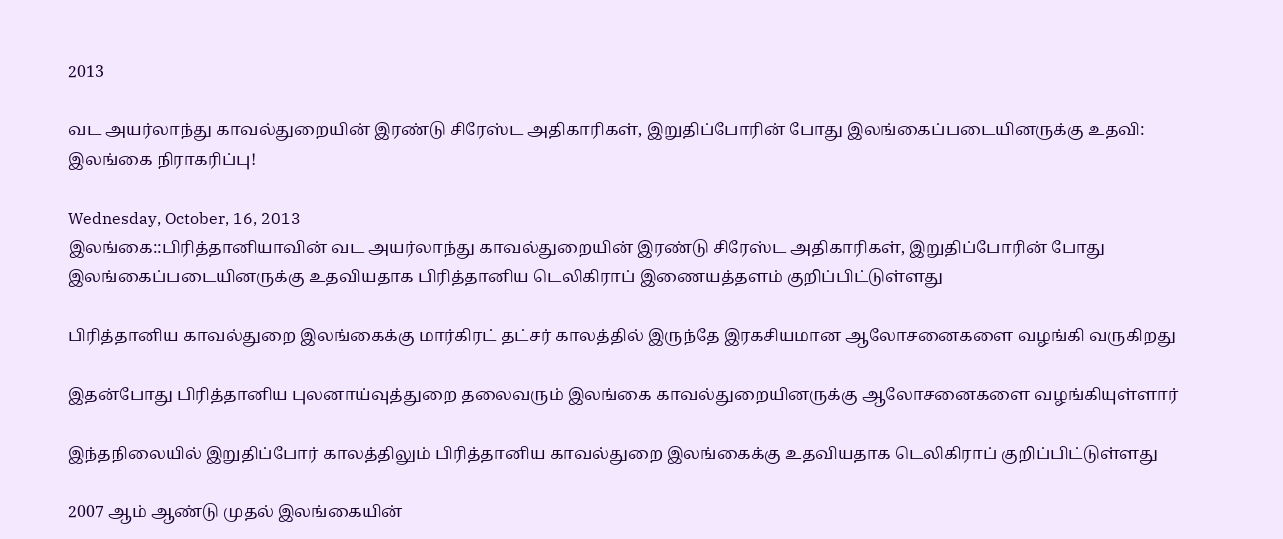2013

வட அயர்லாந்து காவல்துறையின் இரண்டு சிரேஸ்ட அதிகாரிகள், இறுதிப்போரின் போது இலங்கைப்படையினருக்கு உதவி: இலங்கை நிராகரிப்பு!

Wednesday, October, 16, 2013
இலங்கை::பிரித்தானியாவின் வட அயர்லாந்து காவல்துறையின் இரண்டு சிரேஸ்ட அதிகாரிகள், இறுதிப்போரின் போது இலங்கைப்படையினருக்கு உதவியதாக பிரித்தானிய டெலிகிராப் இணையத்தளம் குறிப்பிட்டுள்ளது

பிரித்தானிய காவல்துறை இலங்கைக்கு மார்கிரட் தட்சர் காலத்தில் இருந்தே இரகசியமான ஆலோசனைகளை வழங்கி வருகிறது

இதன்போது பிரித்தானிய புலனாய்வுத்துறை தலைவரும் இலங்கை காவல்துறையினருக்கு ஆலோசனைகளை வழங்கியுள்ளார்

இந்தநிலையில் இறுதிப்போர் காலத்திலும் பிரித்தானிய காவல்துறை இலங்கைக்கு உதவியதாக டெலிகிராப் குறிப்பிட்டுள்ளது

2007 ஆம் ஆண்டு முதல் இலங்கையின்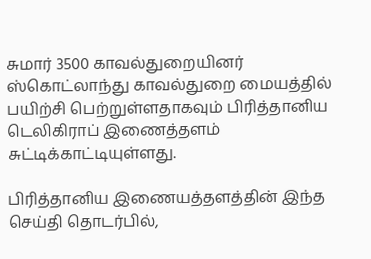சுமார் 3500 காவல்துறையினர் ஸ்கொட்லாந்து காவல்துறை மையத்தில் பயிற்சி பெற்றுள்ளதாகவும் பிரித்தானிய டெலிகிராப் இணைத்தளம் சுட்டிக்காட்டியுள்ளது.

பிரித்தானிய இணையத்தளத்தின் இந்த செய்தி தொடர்பில்,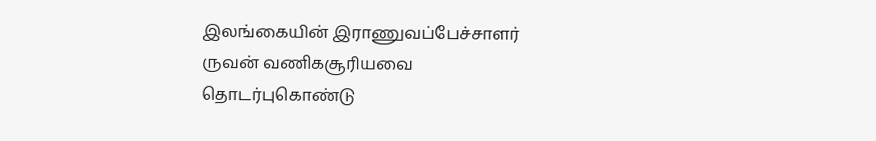இலங்கையின் இராணுவப்பேச்சாளர் ருவன் வணிகசூரியவை தொடர்புகொண்டு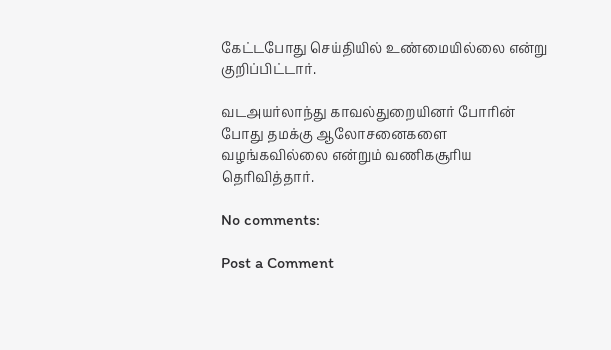கேட்டபோது செய்தியில் உண்மையில்லை என்று குறிப்பிட்டார்.

வடஅயர்லாந்து காவல்துறையினர் போரின் போது தமக்கு ஆலோசனைகளை வழங்கவில்லை என்றும் வணிகசூரிய தெரிவித்தார்.

No comments:

Post a Comment